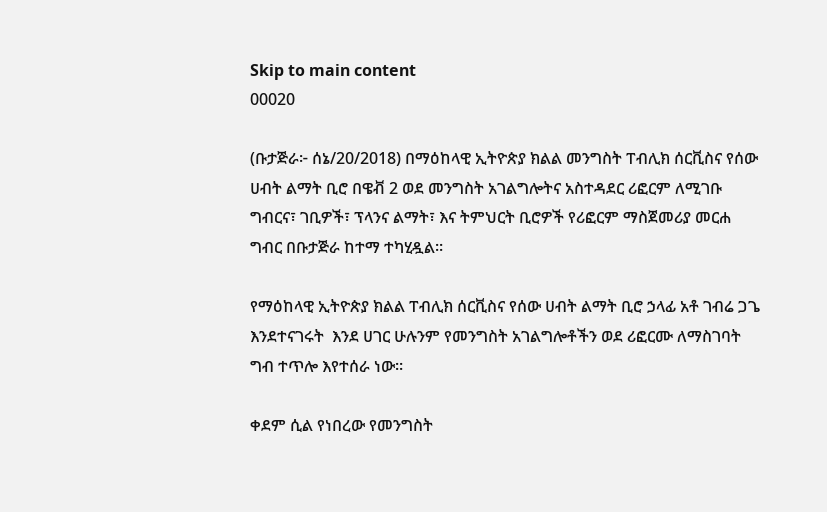Skip to main content
00020

(ቡታጅራ፦ ሰኔ/20/2018) በማዕከላዊ ኢትዮጵያ ክልል መንግስት ፐብሊክ ሰርቪስና የሰው ሀብት ልማት ቢሮ በዌቭ 2 ወደ መንግስት አገልግሎትና አስተዳደር ሪፎርም ለሚገቡ ግብርና፣ ገቢዎች፣ ፕላንና ልማት፣ እና ትምህርት ቢሮዎች የሪፎርም ማስጀመሪያ መርሐ ግብር በቡታጅራ ከተማ ተካሂዷል።

የማዕከላዊ ኢትዮጵያ ክልል ፐብሊክ ሰርቪስና የሰው ሀብት ልማት ቢሮ ኃላፊ አቶ ገብሬ ጋጌ እንደተናገሩት  እንደ ሀገር ሁሉንም የመንግስት አገልግሎቶችን ወደ ሪፎርሙ ለማስገባት ግብ ተጥሎ እየተሰራ ነው።

ቀደም ሲል የነበረው የመንግስት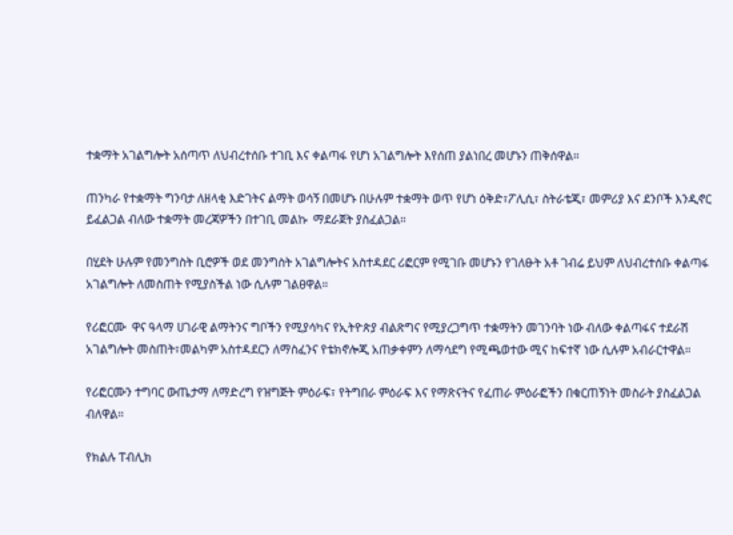ተቋማት አገልግሎት አሰጣጥ ለህብረተሰቡ ተገቢ እና ቀልጣፋ የሆነ አገልግሎት እየሰጠ ያልነበረ መሆኑን ጠቅሰዋል።

ጠንካራ የተቋማት ግንባታ ለዘላቂ እድገትና ልማት ወሳኝ በመሆኑ በሁሉም ተቋማት ወጥ የሆነ ዕቅድ፣ፖሊሲ፣ ስትራቴጂ፣ መምሪያ እና ደንቦች እንዲኖር ይፈልጋል ብለው ተቋማት መረጃዎችን በተገቢ መልኩ  ማደራጀት ያስፈልጋል።

በሂደት ሁሉም የመንግስት ቢሮዎች ወደ መንግስት አገልግሎትና አስተዳደር ሪፎርም የሚገቡ መሆኑን የገለፁት አቶ ገብሬ ይህም ለህብረተሰቡ ቀልጣፋ አገልግሎት ለመስጠት የሚያስችል ነው ሲሉም ገልፀዋል።

የሪፎርሙ  ዋና ዓላማ ሀገራዊ ልማትንና ግቦችን የሚያሳካና የኢትዮጵያ ብልጽግና የሚያረጋግጥ ተቋማትን መገንባት ነው ብለው ቀልጣፋና ተደራሽ አገልግሎት መስጠት፣መልካም አስተዳደርን ለማስፈንና የቴክኖሎጂ አጠቃቀምን ለማሳደግ የሚጫወተው ሚና ከፍተኛ ነው ሲሉም አብራርተዋል።

የሪፎርሙን ተግባር ውጤታማ ለማድረግ የዝግጅት ምዕራፍ፣ የትግበራ ምዕራፍ እና የማጽናትና የፈጠራ ምዕራፎችን በቁርጠኝነት መስራት ያስፈልጋል ብለዋል።

የክልሉ ፐብሊክ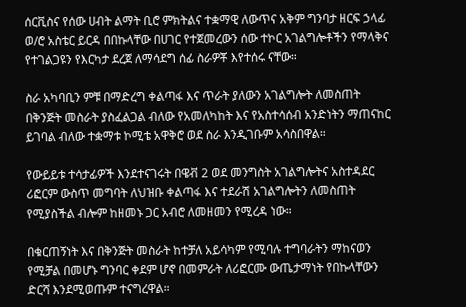ሰርቪስና የሰው ሀብት ልማት ቢሮ ምክትልና ተቋማዊ ለውጥና አቅም ግንባታ ዘርፍ ኃላፊ ወ/ሮ አስቴር ይርዳ በበኩላቸው በሀገር የተጀመረውን ሰው ተኮር አገልግሎቶችን የማላቅና  የተገልጋዩን የእርካታ ደረጀ ለማሳደግ ሰፊ ስራዎቾ እየተሰሩ ናቸው።

ስራ አካባቢን ምቹ በማድረግ ቀልጣፋ እና ጥራት ያለውን አገልግሎት ለመስጠት በቅንጅት መስራት ያስፈልጋል ብለው የአመለካከት እና የአስተሳሰብ አንድነትን ማጠናከር ይገባል ብለው ተቋማቱ ኮሚቴ አዋቅሮ ወደ ስራ እንዲገቡም አሳስበዋል።

የውይይቱ ተሳታፊዎች እንደተናገሩት በዌቭ 2 ወደ መንግስት አገልግሎትና አስተዳደር ሪፎርም ውስጥ መግባት ለህዝቡ ቀልጣፋ እና ተደራሽ አገልግሎትን ለመስጠት የሚያስችል ብሎም ከዘመኑ ጋር አብሮ ለመዘመን የሚረዳ ነው።

በቁርጠኝነት እና በቅንጅት መስራት ከተቻለ አይሳካም የሚባሉ ተግባራትን ማከናወን የሚቻል በመሆኑ ግንባር ቀደም ሆኖ በመምራት ለሪፎርሙ ውጤታማነት የበኩላቸውን ድርሻ እንደሚወጡም ተናግረዋል።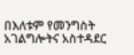በእለቱም የመንግስት አገልግሎትና አስተዳደር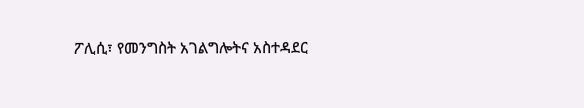ፖሊሲ፣ የመንግስት አገልግሎትና አስተዳደር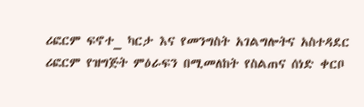ሪፎርም ፍኖተ_ ካርታ እና የመንግስት አገልግሎትና አስተዳደር ሪፎርም የዝግጅት ምዕራፍን በሚመለከት የስልጠና ሰነድ ቀርቦ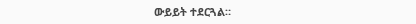ውይይት ተደርጓል።